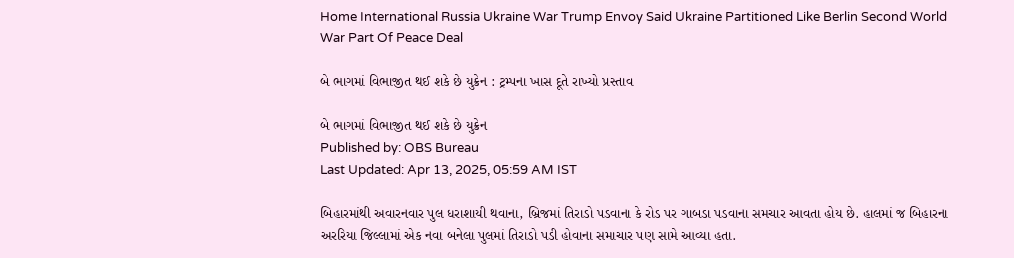Home International Russia Ukraine War Trump Envoy Said Ukraine Partitioned Like Berlin Second World War Part Of Peace Deal

બે ભાગમાં વિભાજીત થઈ શકે છે યુક્રેન : ટ્રમ્પના ખાસ દૂતે રાખ્યો પ્રસ્તાવ

બે ભાગમાં વિભાજીત થઈ શકે છે યુક્રેન
Published by: OBS Bureau
Last Updated: Apr 13, 2025, 05:59 AM IST

બિહારમાંથી અવારનવાર પુલ ધરાશાયી થવાના, બ્રિજમાં તિરાડો પડવાના કે રોડ પર ગાબડા પડવાના સમચાર આવતા હોય છે. હાલમાં જ બિહારના અરરિયા જિલ્લામાં એક નવા બનેલા પુલમાં તિરાડો પડી હોવાના સમાચાર પણ સામે આવ્યા હતા.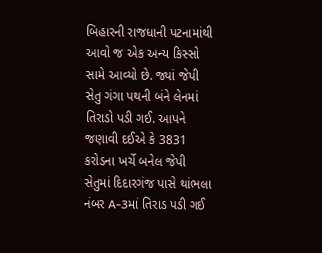બિહારની રાજધાની પટનામાંથી આવો જ એક અન્ય કિસ્સો સામે આવ્યો છે. જ્યાં જેપી સેતુ ગંગા પથની બંને લેનમાં તિરાડો પડી ગઈ. આપને જણાવી દઈએ કે 3831 કરોડના ખર્ચે બનેલ જેપી સેતુમાં દિદારગંજ પાસે થાંભલા નંબર A-3માં તિરાડ પડી ગઈ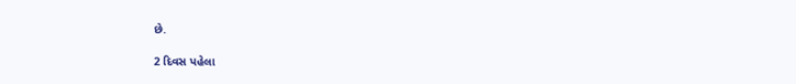છે.

2 દિવસ પહેલા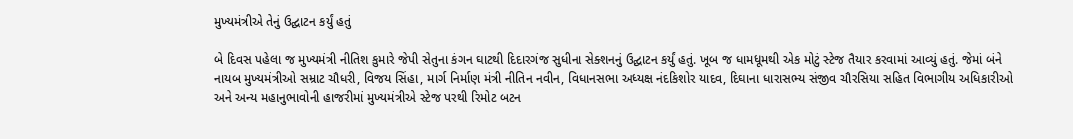મુખ્યમંત્રીએ તેનું ઉદ્ઘાટન કર્યું હતું

બે દિવસ પહેલા જ મુખ્યમંત્રી નીતિશ કુમારે જેપી સેતુના કંગન ઘાટથી દિદારગંજ સુધીના સેક્શનનું ઉદ્ઘાટન કર્યું હતું. ખૂબ જ ધામધૂમથી એક મોટું સ્ટેજ તૈયાર કરવામાં આવ્યું હતું. જેમાં બંને નાયબ મુખ્યમંત્રીઓ સમ્રાટ ચૌધરી, વિજય સિંહા, માર્ગ નિર્માણ મંત્રી નીતિન નવીન, વિધાનસભા અધ્યક્ષ નંદકિશોર યાદવ, દિઘાના ધારાસભ્ય સંજીવ ચૌરસિયા સહિત વિભાગીય અધિકારીઓ અને અન્ય મહાનુભાવોની હાજરીમાં મુખ્યમંત્રીએ સ્ટેજ પરથી રિમોટ બટન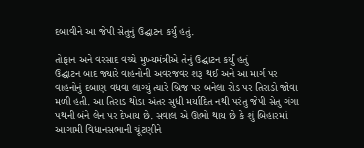દબાવીને આ જેપી સેતુનું ઉદ્ઘાટન કર્યું હતું.

તોફાન અને વરસાદ વચ્ચે મુખ્યમંત્રીએ તેનું ઉદ્ઘાટન કર્યું હતું
ઉદ્ઘાટન બાદ જ્યારે વાહનોની અવરજવર શરૂ થઈ અને આ માર્ગ પર વાહનોનું દબાણ વધવા લાગ્યું ત્યારે બ્રિજ પર બનેલા રોડ પર તિરાડો જોવા મળી હતી. આ તિરાડ થોડા અંતર સુધી મર્યાદિત નથી પરંતુ જેપી સેતુ ગંગા પથની બંને લેન પર દેખાય છે. સવાલ એ ઊભો થાય છે કે શું બિહારમાં આગામી વિધાનસભાની ચૂંટણીને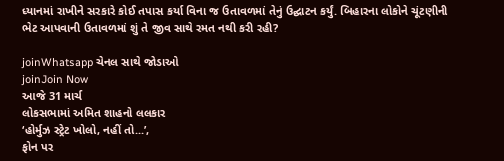ધ્યાનમાં રાખીને સરકારે કોઈ તપાસ કર્યા વિના જ ઉતાવળમાં તેનું ઉદ્ઘાટન કર્યું. બિહારના લોકોને ચૂંટણીની ભેટ આપવાની ઉતાવળમાં શું તે જીવ સાથે રમત નથી કરી રહી?

joinWhatsapp ચેનલ સાથે જોડાઓ
joinJoin Now
આજે 31 માર્ચ
લોકસભામાં અમિત શાહનો લલકાર
‘હોર્મુઝ સ્ટ્રેટ ખોલો, નહીં તો...’,
ફોન પર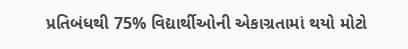પ્રતિબંધથી 75% વિદ્યાર્થીઓની એકાગ્રતામાં થયો મોટો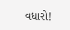વધારો!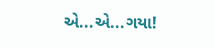એ...એ...ગયા!